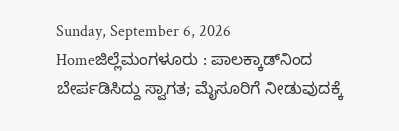Sunday, September 6, 2026
Homeಜಿಲ್ಲೆಮಂಗಳೂರು : ಪಾಲಕ್ಕಾಡ್‌ನಿಂದ ಬೇರ್ಪಡಿಸಿದ್ದು ಸ್ವಾಗತ; ಮೈಸೂರಿಗೆ ನೀಡುವುದಕ್ಕೆ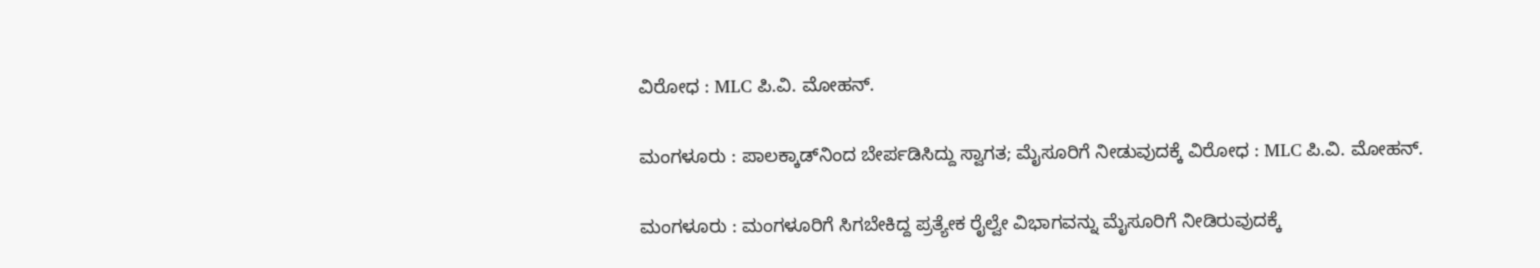ವಿರೋಧ : MLC ಪಿ.ವಿ. ಮೋಹನ್.

ಮಂಗಳೂರು : ಪಾಲಕ್ಕಾಡ್‌ನಿಂದ ಬೇರ್ಪಡಿಸಿದ್ದು ಸ್ವಾಗತ; ಮೈಸೂರಿಗೆ ನೀಡುವುದಕ್ಕೆ ವಿರೋಧ : MLC ಪಿ.ವಿ. ಮೋಹನ್.

ಮಂಗಳೂರು : ಮಂಗಳೂರಿಗೆ ಸಿಗಬೇಕಿದ್ದ ಪ್ರತ್ಯೇಕ ರೈಲ್ವೇ ವಿಭಾಗವನ್ನು ಮೈಸೂರಿಗೆ ನೀಡಿರುವುದಕ್ಕೆ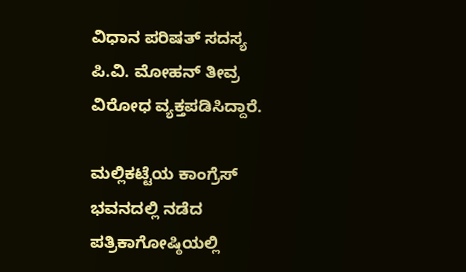ವಿಧಾನ ಪರಿಷತ್ ಸದಸ್ಯ ಪಿ.ವಿ. ಮೋಹನ್ ತೀವ್ರ ವಿರೋಧ ವ್ಯಕ್ತಪಡಿಸಿದ್ದಾರೆ.

ಮಲ್ಲಿಕಟ್ಟೆಯ ಕಾಂಗ್ರೆಸ್ ಭವನದಲ್ಲಿ ನಡೆದ ಪತ್ರಿಕಾಗೋಷ್ಠಿಯಲ್ಲಿ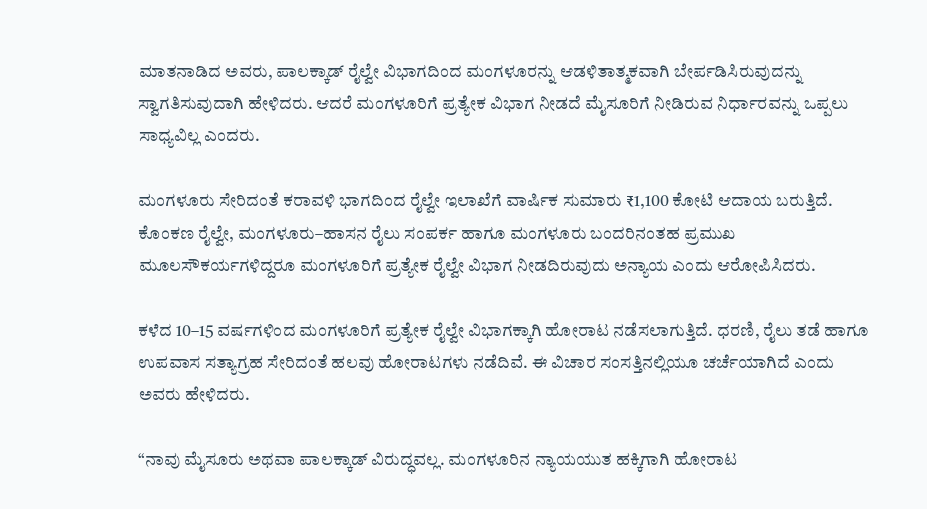ಮಾತನಾಡಿದ ಅವರು, ಪಾಲಕ್ಕಾಡ್ ರೈಲ್ವೇ ವಿಭಾಗದಿಂದ ಮಂಗಳೂರನ್ನು ಆಡಳಿತಾತ್ಮಕವಾಗಿ ಬೇರ್ಪಡಿಸಿರುವುದನ್ನು ಸ್ವಾಗತಿಸುವುದಾಗಿ ಹೇಳಿದರು. ಆದರೆ ಮಂಗಳೂರಿಗೆ ಪ್ರತ್ಯೇಕ ವಿಭಾಗ ನೀಡದೆ ಮೈಸೂರಿಗೆ ನೀಡಿರುವ ನಿರ್ಧಾರವನ್ನು ಒಪ್ಪಲು ಸಾಧ್ಯವಿಲ್ಲ ಎಂದರು.

ಮಂಗಳೂರು ಸೇರಿದಂತೆ ಕರಾವಳಿ ಭಾಗದಿಂದ ರೈಲ್ವೇ ಇಲಾಖೆಗೆ ವಾರ್ಷಿಕ ಸುಮಾರು ₹1,100 ಕೋಟಿ ಆದಾಯ ಬರುತ್ತಿದೆ. ಕೊಂಕಣ ರೈಲ್ವೇ, ಮಂಗಳೂರು–ಹಾಸನ ರೈಲು ಸಂಪರ್ಕ ಹಾಗೂ ಮಂಗಳೂರು ಬಂದರಿನಂತಹ ಪ್ರಮುಖ ಮೂಲಸೌಕರ್ಯಗಳಿದ್ದರೂ ಮಂಗಳೂರಿಗೆ ಪ್ರತ್ಯೇಕ ರೈಲ್ವೇ ವಿಭಾಗ ನೀಡದಿರುವುದು ಅನ್ಯಾಯ ಎಂದು ಆರೋಪಿಸಿದರು.

ಕಳೆದ 10–15 ವರ್ಷಗಳಿಂದ ಮಂಗಳೂರಿಗೆ ಪ್ರತ್ಯೇಕ ರೈಲ್ವೇ ವಿಭಾಗಕ್ಕಾಗಿ ಹೋರಾಟ ನಡೆಸಲಾಗುತ್ತಿದೆ. ಧರಣಿ, ರೈಲು ತಡೆ ಹಾಗೂ ಉಪವಾಸ ಸತ್ಯಾಗ್ರಹ ಸೇರಿದಂತೆ ಹಲವು ಹೋರಾಟಗಳು ನಡೆದಿವೆ. ಈ ವಿಚಾರ ಸಂಸತ್ತಿನಲ್ಲಿಯೂ ಚರ್ಚೆಯಾಗಿದೆ ಎಂದು ಅವರು ಹೇಳಿದರು.

“ನಾವು ಮೈಸೂರು ಅಥವಾ ಪಾಲಕ್ಕಾಡ್ ವಿರುದ್ಧವಲ್ಲ. ಮಂಗಳೂರಿನ ನ್ಯಾಯಯುತ ಹಕ್ಕಿಗಾಗಿ ಹೋರಾಟ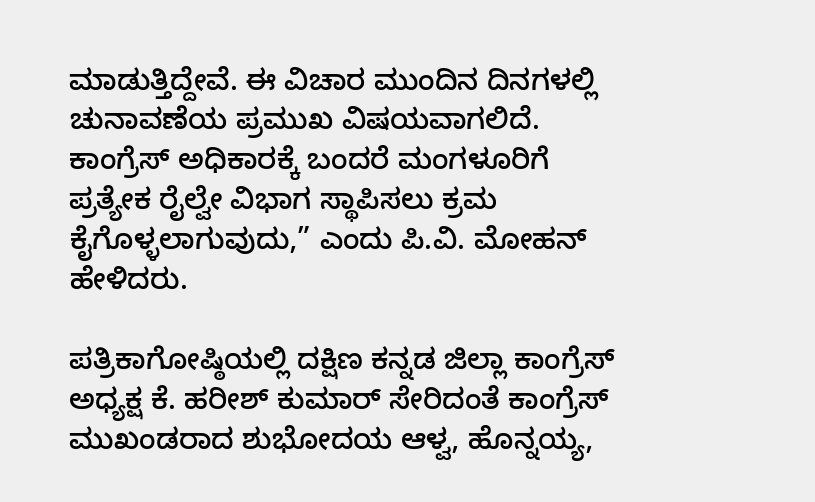ಮಾಡುತ್ತಿದ್ದೇವೆ. ಈ ವಿಚಾರ ಮುಂದಿನ ದಿನಗಳಲ್ಲಿ ಚುನಾವಣೆಯ ಪ್ರಮುಖ ವಿಷಯವಾಗಲಿದೆ. ಕಾಂಗ್ರೆಸ್ ಅಧಿಕಾರಕ್ಕೆ ಬಂದರೆ ಮಂಗಳೂರಿಗೆ ಪ್ರತ್ಯೇಕ ರೈಲ್ವೇ ವಿಭಾಗ ಸ್ಥಾಪಿಸಲು ಕ್ರಮ ಕೈಗೊಳ್ಳಲಾಗುವುದು,” ಎಂದು ಪಿ.ವಿ. ಮೋಹನ್ ಹೇಳಿದರು.

ಪತ್ರಿಕಾಗೋಷ್ಠಿಯಲ್ಲಿ ದಕ್ಷಿಣ ಕನ್ನಡ ಜಿಲ್ಲಾ ಕಾಂಗ್ರೆಸ್ ಅಧ್ಯಕ್ಷ ಕೆ. ಹರೀಶ್ ಕುಮಾರ್ ಸೇರಿದಂತೆ ಕಾಂಗ್ರೆಸ್ ಮುಖಂಡರಾದ ಶುಭೋದಯ ಆಳ್ವ, ಹೊನ್ನಯ್ಯ,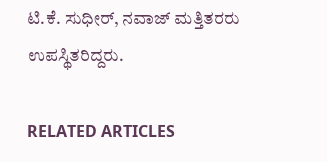ಟಿ.ಕೆ. ಸುಧೀರ್, ನವಾಜ್ ಮತ್ತಿತರರು ಉಪಸ್ಥಿತರಿದ್ದರು.

RELATED ARTICLES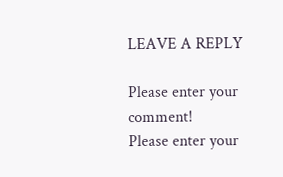LEAVE A REPLY

Please enter your comment!
Please enter your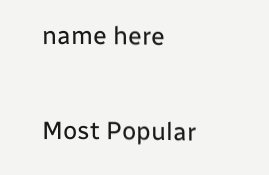name here

Most Popular